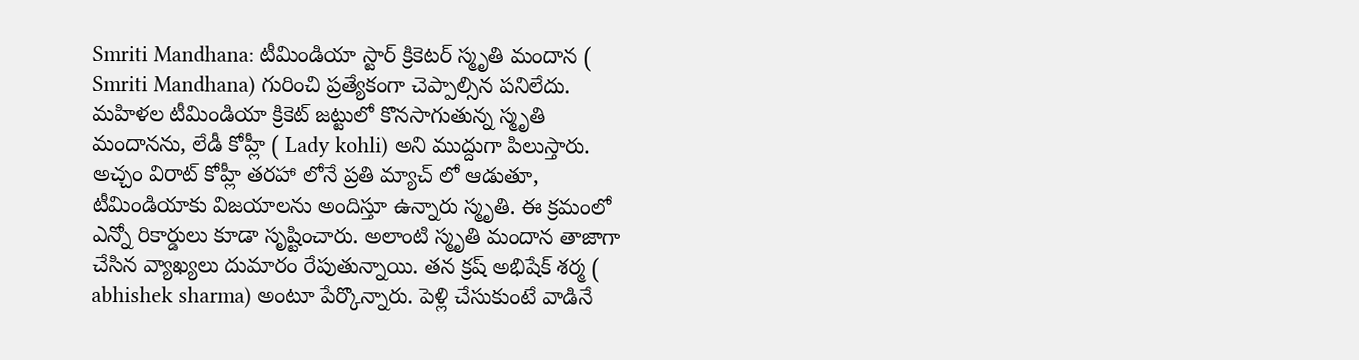Smriti Mandhana: టీమిండియా స్టార్ క్రికెటర్ స్మృతి మందాన ( Smriti Mandhana) గురించి ప్రత్యేకంగా చెప్పాల్సిన పనిలేదు. మహిళల టీమిండియా క్రికెట్ జట్టులో కొనసాగుతున్న స్మృతి మందానను, లేడీ కోహ్లీ ( Lady kohli) అని ముద్దుగా పిలుస్తారు. అచ్చం విరాట్ కోహ్లీ తరహా లోనే ప్రతి మ్యాచ్ లో ఆడుతూ, టీమిండియాకు విజయాలను అందిస్తూ ఉన్నారు స్మృతి. ఈ క్రమంలో ఎన్నో రికార్డులు కూడా సృష్టించారు. అలాంటి స్మృతి మందాన తాజాగా చేసిన వ్యాఖ్యలు దుమారం రేపుతున్నాయి. తన క్రష్ అభిషేక్ శర్మ ( abhishek sharma) అంటూ పేర్కొన్నారు. పెళ్లి చేసుకుంటే వాడినే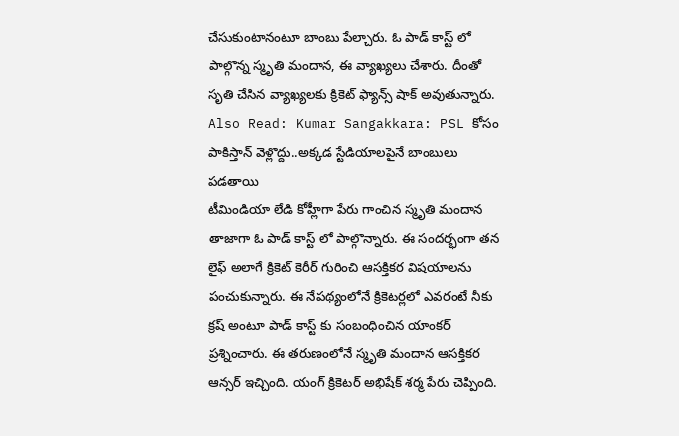చేసుకుంటానంటూ బాంబు పేల్చారు. ఓ పాడ్ కాస్ట్ లో పాల్గొన్న స్మృతి మందాన, ఈ వ్యాఖ్యలు చేశారు. దీంతో సృతి చేసిన వ్యాఖ్యలకు క్రికెట్ ఫ్యాన్స్ షాక్ అవుతున్నారు.
Also Read: Kumar Sangakkara: PSL కోసం పాకిస్తాన్ వెళ్లొద్దు..అక్కడ స్టేడియాలపైనే బాంబులు పడతాయి
టీమిండియా లేడి కోహ్లీగా పేరు గాంచిన స్మృతి మందాన తాజాగా ఓ పాడ్ కాస్ట్ లో పాల్గొన్నారు. ఈ సందర్భంగా తన లైఫ్ అలాగే క్రికెట్ కెరీర్ గురించి ఆసక్తికర విషయాలను పంచుకున్నారు. ఈ నేపథ్యంలోనే క్రికెటర్లలో ఎవరంటే నీకు క్రష్ అంటూ పాడ్ కాస్ట్ కు సంబంధించిన యాంకర్ ప్రశ్నించారు. ఈ తరుణంలోనే స్మృతి మందాన ఆసక్తికర ఆన్సర్ ఇచ్చింది. యంగ్ క్రికెటర్ అభిషేక్ శర్మ పేరు చెప్పింది.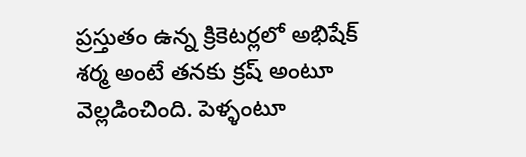ప్రస్తుతం ఉన్న క్రికెటర్లలో అభిషేక్ శర్మ అంటే తనకు క్రష్ అంటూ వెల్లడించింది. పెళ్ళంటూ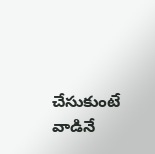చేసుకుంటే వాడినే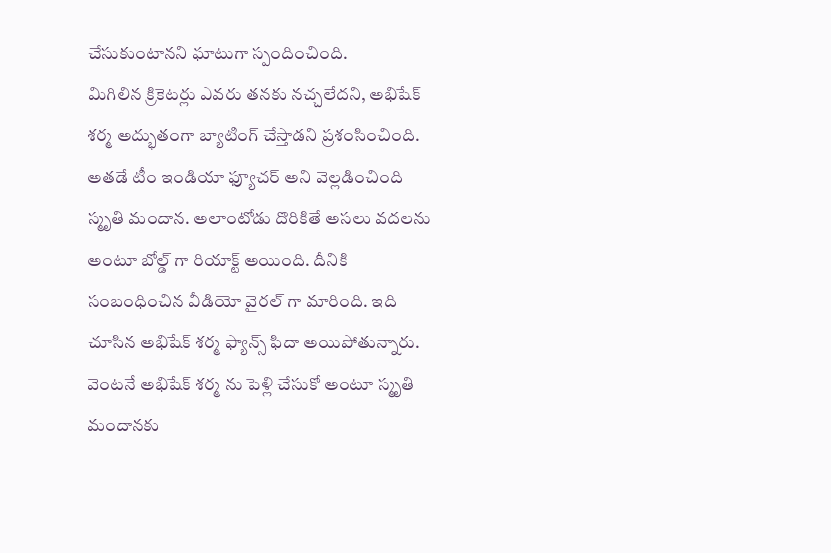చేసుకుంటానని ఘాటుగా స్పందించింది.
మిగిలిన క్రికెటర్లు ఎవరు తనకు నచ్చలేదని, అభిషేక్ శర్మ అద్భుతంగా బ్యాటింగ్ చేస్తాడని ప్రశంసించింది. అతడే టీం ఇండియా ఫ్యూచర్ అని వెల్లడించింది స్మృతి మందాన. అలాంటోడు దొరికితే అసలు వదలను అంటూ బోల్డ్ గా రియాక్ట్ అయింది. దీనికి సంబంధించిన వీడియో వైరల్ గా మారింది. ఇది చూసిన అభిషేక్ శర్మ ఫ్యాన్స్ ఫిదా అయిపోతున్నారు. వెంటనే అభిషేక్ శర్మ ను పెళ్లి చేసుకో అంటూ స్మృతి మందానకు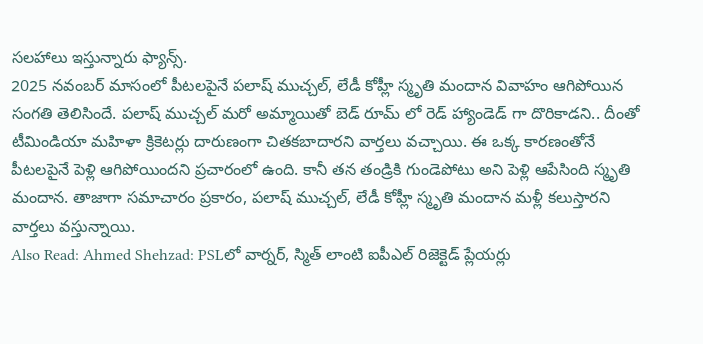సలహాలు ఇస్తున్నారు ఫ్యాన్స్.
2025 నవంబర్ మాసంలో పీటలపైనే పలాష్ ముచ్చల్, లేడీ కోహ్లీ స్మృతి మందాన వివాహం ఆగిపోయిన సంగతి తెలిసిందే. పలాష్ ముచ్చల్ మరో అమ్మాయితో బెడ్ రూమ్ లో రెడ్ హ్యాండెడ్ గా దొరికాడని.. దీంతో టీమిండియా మహిళా క్రికెటర్లు దారుణంగా చితకబాదారని వార్తలు వచ్చాయి. ఈ ఒక్క కారణంతోనే పీటలపైనే పెళ్లి ఆగిపోయిందని ప్రచారంలో ఉంది. కానీ తన తండ్రికి గుండెపోటు అని పెళ్లి ఆపేసింది స్మృతి మందాన. తాజాగా సమాచారం ప్రకారం, పలాష్ ముచ్చల్, లేడీ కోహ్లీ స్మృతి మందాన మళ్లీ కలుస్తారని వార్తలు వస్తున్నాయి.
Also Read: Ahmed Shehzad: PSLలో వార్నర్, స్మిత్ లాంటి ఐపీఎల్ రిజెక్టెడ్ ప్లేయర్లు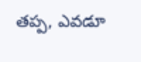తప్ప, ఎవడూ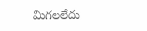మిగలలేదు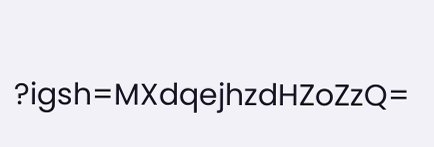?igsh=MXdqejhzdHZoZzQ=